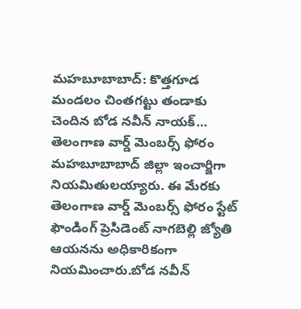మహబూబాబాద్: కొత్తగూడ మండలం చింతగట్టు తండాకు చెందిన బోడ నవీన్ నాయక్… తెలంగాణ వార్డ్ మెంబర్స్ ఫోరం మహబూబాబాద్ జిల్లా ఇంచార్జిగా నియమితులయ్యారు. ఈ మేరకు తెలంగాణ వార్డ్ మెంబర్స్ ఫోరం స్టేట్ ఫౌండింగ్ ప్రెసిడెంట్ నాగబెల్లి జ్యోతి ఆయనను అధికారికంగా నియమించారు.బోడ నవీన్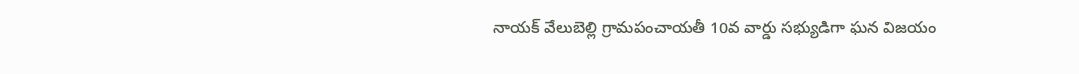నాయక్ వేలుబెల్లి గ్రామపంచాయతీ 10వ వార్డు సభ్యుడిగా ఘన విజయం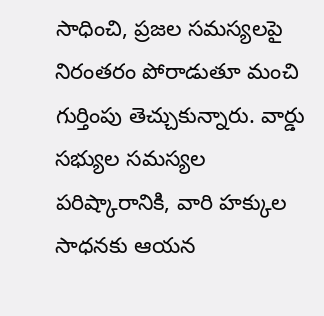సాధించి, ప్రజల సమస్యలపై నిరంతరం పోరాడుతూ మంచి గుర్తింపు తెచ్చుకున్నారు. వార్డు సభ్యుల సమస్యల పరిష్కారానికి, వారి హక్కుల సాధనకు ఆయన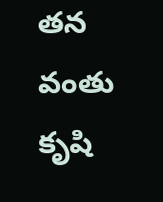తన వంతు కృషి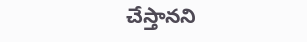చేస్తానని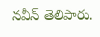నవీన్ తెలిపారు.